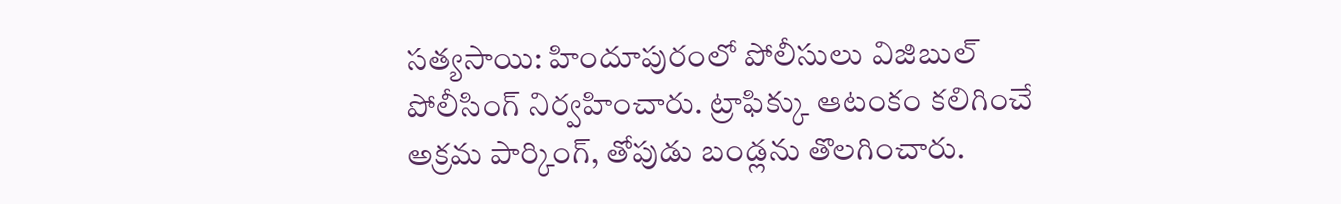సత్యసాయి: హిందూపురంలో పోలీసులు విజిబుల్ పోలీసింగ్ నిర్వహించారు. ట్రాఫిక్కు ఆటంకం కలిగించే అక్రమ పార్కింగ్, తోపుడు బండ్లను తొలగించారు.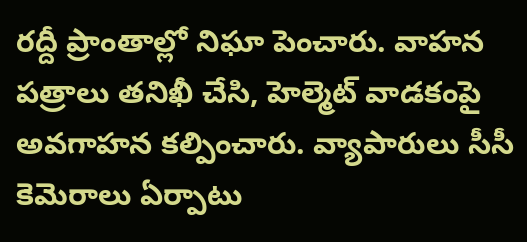రద్దీ ప్రాంతాల్లో నిఘా పెంచారు. వాహన పత్రాలు తనిఖీ చేసి, హెల్మెట్ వాడకంపై అవగాహన కల్పించారు. వ్యాపారులు సీసీ కెమెరాలు ఏర్పాటు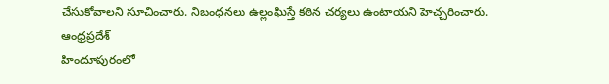చేసుకోవాలని సూచించారు. నిబంధనలు ఉల్లంఘిస్తే కఠిన చర్యలు ఉంటాయని హెచ్చరించారు.
ఆంధ్రప్రదేశ్
హిందూపురంలో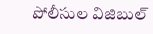పోలీసుల విజిబుల్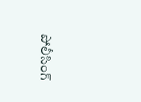పోలీసింగ్